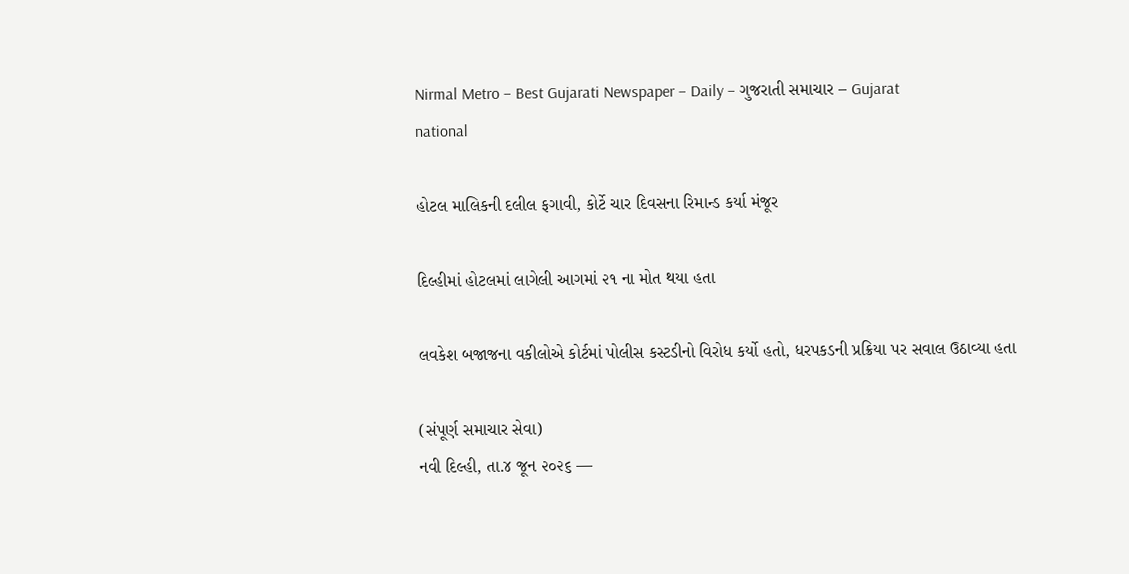Nirmal Metro – Best Gujarati Newspaper – Daily – ગુજરાતી સમાચાર – Gujarat
national

હોટલ માલિકની દલીલ ફગાવી, કોર્ટે ચાર દિવસના રિમાન્ડ કર્યા મંજૂર

દિલ્હીમાં હોટલમાં લાગેલી આગમાં ૨૧ ના મોત થયા હતા

લવકેશ બજાજના વકીલોએ કોર્ટમાં પોલીસ કસ્ટડીનો વિરોધ કર્યો હતો, ધરપકડની પ્રક્રિયા પર સવાલ ઉઠાવ્યા હતા

(સંપૂર્ણ સમાચાર સેવા)
નવી દિલ્હી, તા.૪ જૂન ૨૦૨૬ —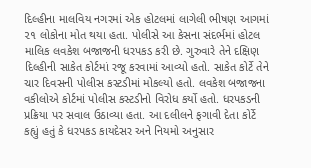દિલ્હીના માલવિય નગરમાં એક હોટલમાં લાગેલી ભીષણ આગમાં ૨૧ લોકોના મોત થયા હતા. પોલીસે આ કેસના સંદર્ભમાં હોટલ માલિક લવકેશ બજાજની ધરપકડ કરી છે. ગુરુવારે તેને દક્ષિણ દિલ્હીની સાકેત કોર્ટમાં રજૂ કરવામાં આવ્યો હતો. સાકેત કોર્ટે તેને ચાર દિવસની પોલીસ કસ્ટડીમાં મોકલ્યો હતો. લવકેશ બજાજના વકીલોએ કોર્ટમાં પોલીસ કસ્ટડીનો વિરોધ કર્યો હતો. ધરપકડની પ્રક્રિયા પર સવાલ ઉઠાવ્યા હતા. આ દલીલને ફગાવી દેતા કોર્ટે કહ્યું હતું કે ધરપકડ કાયદેસર અને નિયમો અનુસાર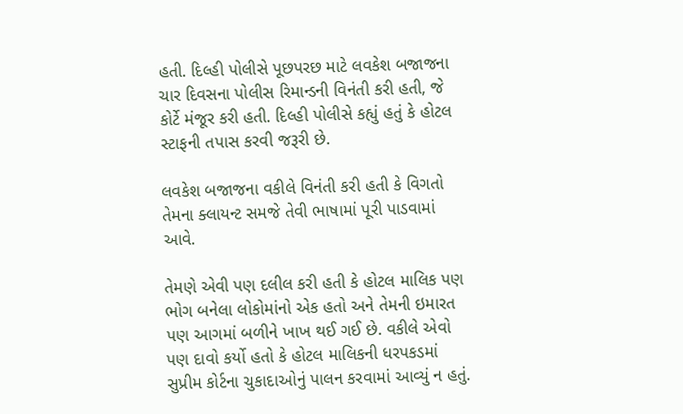હતી. દિલ્હી પોલીસે પૂછપરછ માટે લવકેશ બજાજના ચાર દિવસના પોલીસ રિમાન્ડની વિનંતી કરી હતી, જે કોર્ટે મંજૂર કરી હતી. દિલ્હી પોલીસે કહ્યું હતું કે હોટલ સ્ટાફની તપાસ કરવી જરૂરી છે.

લવકેશ બજાજના વકીલે વિનંતી કરી હતી કે વિગતો તેમના ક્લાયન્ટ સમજે તેવી ભાષામાં પૂરી પાડવામાં આવે.

તેમણે એવી પણ દલીલ કરી હતી કે હોટલ માલિક પણ ભોગ બનેલા લોકોમાંનો એક હતો અને તેમની ઇમારત પણ આગમાં બળીને ખાખ થઈ ગઈ છે. વકીલે એવો પણ દાવો કર્યો હતો કે હોટલ માલિકની ધરપકડમાં સુપ્રીમ કોર્ટના ચુકાદાઓનું પાલન કરવામાં આવ્યું ન હતું.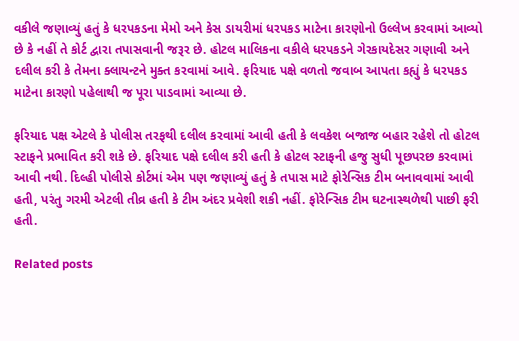વકીલે જણાવ્યું હતું કે ધરપકડના મેમો અને કેસ ડાયરીમાં ધરપકડ માટેના કારણોનો ઉલ્લેખ કરવામાં આવ્યો છે કે નહીં તે કોર્ટ દ્વારા તપાસવાની જરૂર છે. હોટલ માલિકના વકીલે ધરપકડને ગેરકાયદેસર ગણાવી અને દલીલ કરી કે તેમના ક્લાયન્ટને મુક્ત કરવામાં આવે. ફરિયાદ પક્ષે વળતો જવાબ આપતા કહ્યું કે ધરપકડ માટેના કારણો પહેલાથી જ પૂરા પાડવામાં આવ્યા છે.

ફરિયાદ પક્ષ એટલે કે પોલીસ તરફથી દલીલ કરવામાં આવી હતી કે લવકેશ બજાજ બહાર રહેશે તો હોટલ સ્ટાફને પ્રભાવિત કરી શકે છે. ફરિયાદ પક્ષે દલીલ કરી હતી કે હોટલ સ્ટાફની હજુ સુધી પૂછપરછ કરવામાં આવી નથી. દિલ્હી પોલીસે કોર્ટમાં એમ પણ જણાવ્યું હતું કે તપાસ માટે ફોરેન્સિક ટીમ બનાવવામાં આવી હતી, પરંતુ ગરમી એટલી તીવ્ર હતી કે ટીમ અંદર પ્રવેશી શકી નહીં. ફોરેન્સિક ટીમ ઘટનાસ્થળેથી પાછી ફરી હતી.

Related posts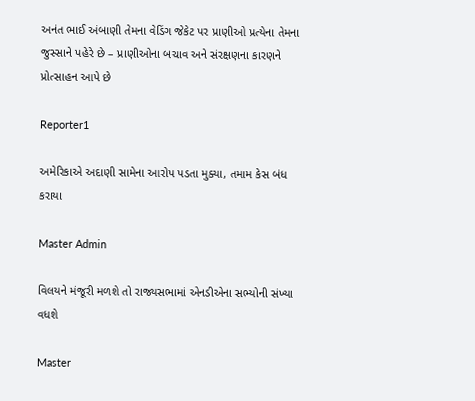અનંત ભાઈ અંબાણી તેમના વેડિંગ જેકેટ પર પ્રાણીઓ પ્રત્યેના તેમના જુસ્સાને પહેરે છે – પ્રાણીઓના બચાવ અને સંરક્ષણના કારણને પ્રોત્સાહન આપે છે

Reporter1

અમેરિકાએ અદાણી સામેના આરોપ પડતા મુક્યા, તમામ કેસ બંધ કરાયા

Master Admin

વિલયને મંજૂરી મળશે તો રાજ્યસભામાં એનડીએના સભ્યોની સંખ્યા વધશે

Master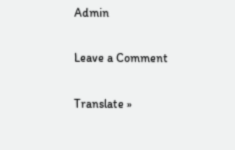Admin

Leave a Comment

Translate »